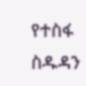የተስፋ ስዱዳን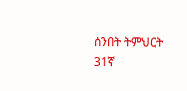ሰንበት ትምህርት 31ኛ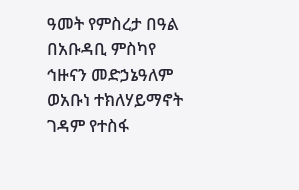ዓመት የምስረታ በዓል
በአቡዳቢ ምስካየ ኅዙናን መድኃኔዓለም ወአቡነ ተክለሃይማኖት ገዳም የተስፋ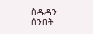ስዱዳን ሰንበት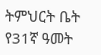ትምህርት ቤት የ31ኛ ዓመት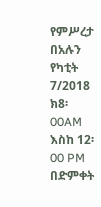የምሥረታ በአሉን የካቲት 7/2018 ክ8፡00AM እስከ 12፡00 PM በድምቀት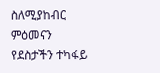ስለሚያከብር ምዕመናን የደስታችን ተካፋይ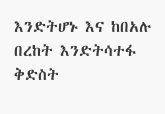እንድትሆኑ እና ከበአሉ በረከት እንድትሳተፋ ቅድስት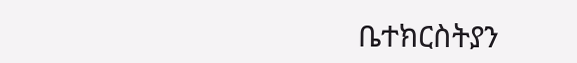ቤተክርስትያን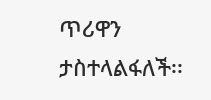ጥሪዋን ታስተላልፋለች፡፡